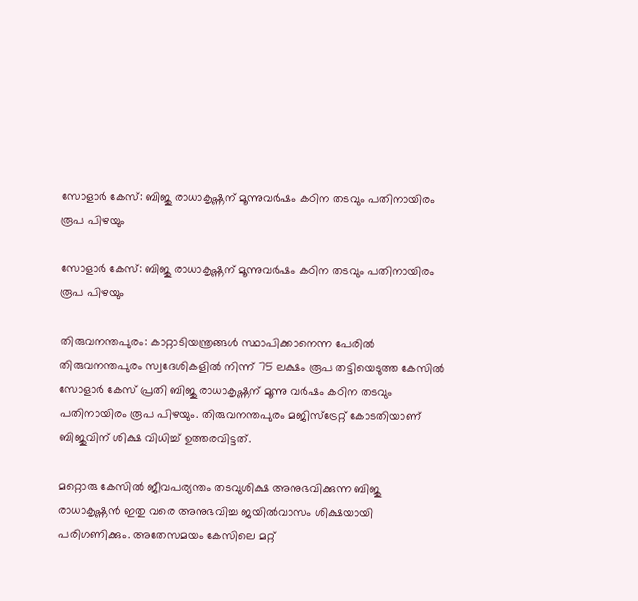സോളാർ കേസ്: ബിജു രാധാകൃഷ്ണന് മൂന്നുവർഷം കഠിന തടവും പതിനായിരം രൂപ പിഴയും

സോളാർ കേസ്: ബിജു രാധാകൃഷ്ണന് മൂന്നുവർഷം കഠിന തടവും പതിനായിരം രൂപ പിഴയും

തിരുവനന്തപുരം: കാറ്റാടിയന്ത്രങ്ങൾ സ്ഥാപിക്കാനെന്ന പേരിൽ തിരുവനന്തപുരം സ്വദേശികളിൽ നിന്ന് 75 ലക്ഷം രൂപ തട്ടിയെടുത്ത കേസിൽ സോളാർ കേസ് പ്രതി ബിജു രാധാകൃഷ്ണന് മൂന്നു വർഷം കഠിന തടവും പതിനായിരം രൂപ പിഴയും. തിരുവനന്തപുരം മജിസ്‌ട്രേറ്റ് കോടതിയാണ് ബിജുവിന് ശിക്ഷ വിധിച്ച് ഉത്തരവിട്ടത്.

മറ്റൊരു കേസിൽ ജീവപര്യന്തം തടവുശിക്ഷ അനുഭവിക്കുന്ന ബിജു രാധാകൃഷ്ണൻ ഇതു വരെ അനുഭവിച്ച ജയിൽവാസം ശിക്ഷയായി പരിഗണിക്കും. അതേസമയം കേസിലെ മറ്റ്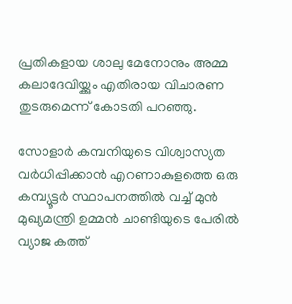പ്രതികളായ ശാലു മേനോനും അമ്മ കലാദേവിയ്ക്കും എതിരായ വിചാരണ തുടരുമെന്ന് കോടതി പറഞ്ഞു.

സോളാർ കമ്പനിയുടെ വിശ്വാസ്യത വർധിപ്പിക്കാൻ എറണാകുളത്തെ ഒരു കമ്പ്യൂട്ടർ സ്ഥാപനത്തിൽ വച്ച് മുൻ മുഖ്യമന്ത്രി ഉമ്മൻ ചാണ്ടിയുടെ പേരിൽ വ്യാജ കത്ത്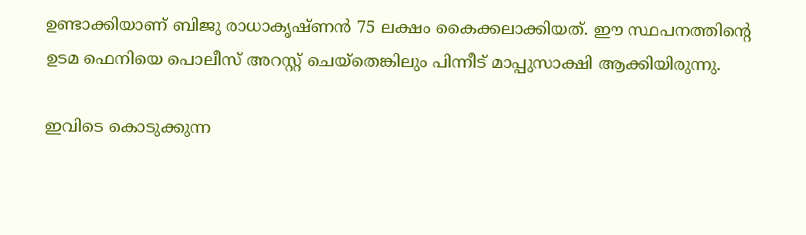ഉണ്ടാക്കിയാണ് ബിജു രാധാകൃഷ്ണൻ 75 ലക്ഷം കൈക്കലാക്കിയത്. ഈ സ്ഥപനത്തിന്റെ ഉടമ ഫെനിയെ പൊലീസ് അറസ്റ്റ് ചെയ്തെങ്കിലും പിന്നീട് മാപ്പുസാക്ഷി ആക്കിയിരുന്നു.

ഇവിടെ കൊടുക്കുന്ന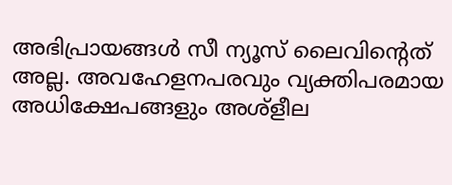അഭിപ്രായങ്ങള്‍ സീ ന്യൂസ് ലൈവിന്റെത് അല്ല. അവഹേളനപരവും വ്യക്തിപരമായ അധിക്ഷേപങ്ങളും അശ്‌ളീല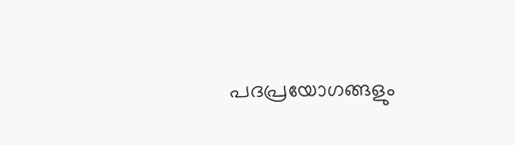പദപ്രയോഗങ്ങളും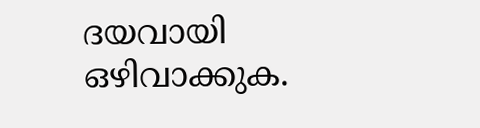ദയവായി ഒഴിവാക്കുക.